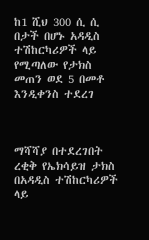ከ1 ሺህ 300 ሲ ሲ በታች በሆኑ አዳዲስ ተሽከርካሪዎች ላይ የሚጣለው የታክስ መጠን ወደ 5 በመቶ እንዲቀንስ ተደረገ



ማሻሻያ በተደረገበት ረቂቅ የኤክሳይዝ ታክስ በአዳዲስ ተሽከርካሪዎች ላይ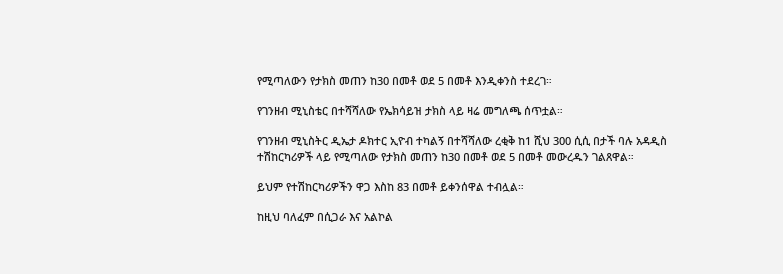የሚጣለውን የታክስ መጠን ከ30 በመቶ ወደ 5 በመቶ እንዲቀንስ ተደረገ።

የገንዘብ ሚኒስቴር በተሻሻለው የኤክሳይዝ ታክስ ላይ ዛሬ መግለጫ ሰጥቷል።

የገንዘብ ሚኒስትር ዲኤታ ዶክተር ኢዮብ ተካልኝ በተሻሻለው ረቂቅ ከ1 ሺህ 300 ሲሲ በታች ባሉ አዳዲስ ተሽከርካሪዎች ላይ የሚጣለው የታክስ መጠን ከ30 በመቶ ወደ 5 በመቶ መውረዱን ገልጸዋል።

ይህም የተሽከርካሪዎችን ዋጋ እስከ 83 በመቶ ይቀንሰዋል ተብሏል።

ከዚህ ባለፈም በሲጋራ እና አልኮል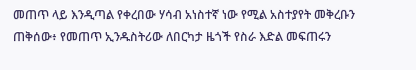መጠጥ ላይ እንዲጣል የቀረበው ሃሳብ አነስተኛ ነው የሚል አስተያየት መቅረቡን ጠቅሰው፥ የመጠጥ ኢንዱስትሪው ለበርካታ ዜጎች የስራ እድል መፍጠሩን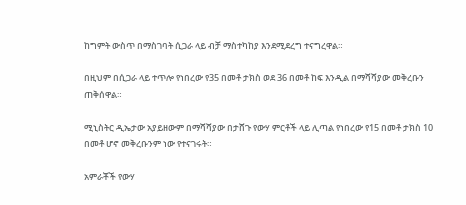ከግምት ውስጥ በማስገባት ሲጋራ ላይ ብቻ ማስተካከያ እንደሚደረግ ተናግረዋል።

በዚህም በሲጋራ ላይ ተጥሎ የነበረው የ35 በመቶ ታክስ ወደ 36 በመቶ ከፍ እንዲል በማሻሻያው መቅረቡን ጠቅሰዋል።

ሚኒስትር ዲኤታው አያይዘውም በማሻሻያው በታሸጉ የውሃ ምርቶች ላይ ሊጣል የነበረው የ15 በመቶ ታክስ 10 በመቶ ሆኖ መቅረቡንም ነው የተናገሩት።

አምራቾች የውሃ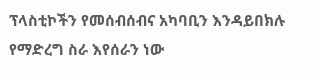ፕላስቲኮችን የመሰብሰብና አካባቢን እንዳይበክሉ የማድረግ ስራ እየሰራን ነው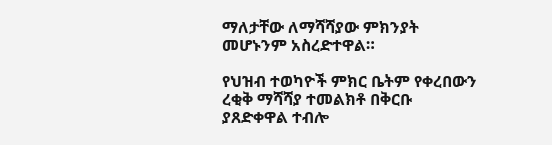ማለታቸው ለማሻሻያው ምክንያት መሆኑንም አስረድተዋል።

የህዝብ ተወካዮች ምክር ቤትም የቀረበውን ረቂቅ ማሻሻያ ተመልክቶ በቅርቡ ያጸድቀዋል ተብሎ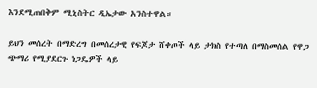እንደሚጠበቅም ሚኒስትር ዲኤታው አንስተዋል።

ይህን መሰረት በማድረግ በመሰረታዊ የፍጆታ ሸቀጦች ላይ ታክስ የተጣለ በማስመሰል የዋጋ ጭማሪ የሚያደርጉ ነጋዴዎች ላይ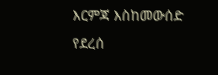እርምጃ እስከመውሰድ የደረሰ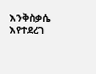እንቅስቃሴ እየተደረገ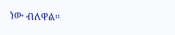ነው ብለዋል።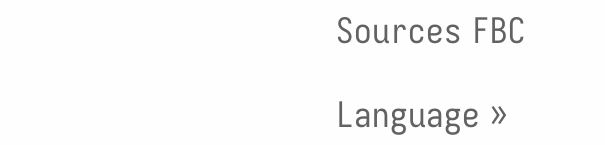Sources FBC

Language »